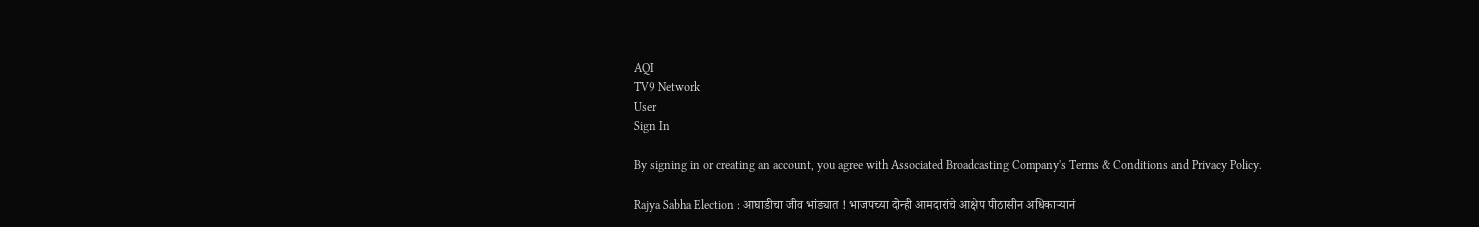AQI
TV9 Network
User
Sign In

By signing in or creating an account, you agree with Associated Broadcasting Company's Terms & Conditions and Privacy Policy.

Rajya Sabha Election : आघाडीचा जीव भांड्यात ! भाजपच्या दोन्ही आमदारांचे आक्षेप पीठासीन अधिकाऱ्यानं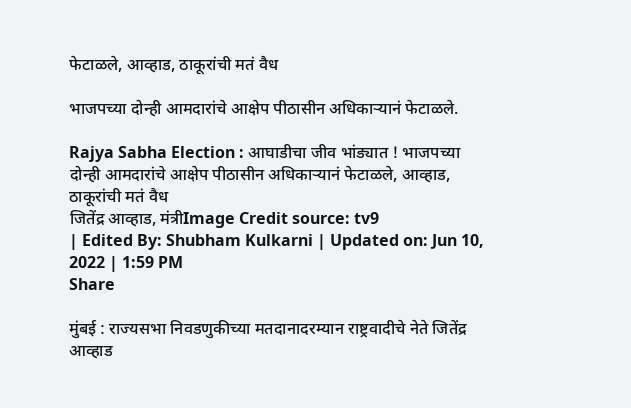फेटाळले, आव्हाड, ठाकूरांची मतं वैध

भाजपच्या दोन्ही आमदारांचे आक्षेप पीठासीन अधिकाऱ्यानं फेटाळले.

Rajya Sabha Election : आघाडीचा जीव भांड्यात ! भाजपच्या दोन्ही आमदारांचे आक्षेप पीठासीन अधिकाऱ्यानं फेटाळले, आव्हाड, ठाकूरांची मतं वैध
जितेंद्र आव्हाड, मंत्रीImage Credit source: tv9
| Edited By: Shubham Kulkarni | Updated on: Jun 10, 2022 | 1:59 PM
Share

मुंबई : राज्यसभा निवडणुकीच्या मतदानादरम्यान राष्ट्रवादीचे नेते जितेंद्र आव्हाड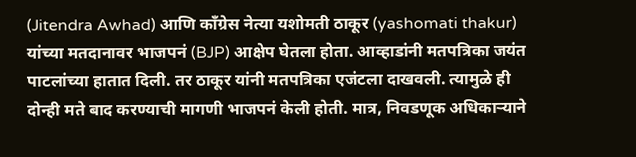(Jitendra Awhad) आणि काँग्रेस नेत्या यशोमती ठाकूर (yashomati thakur) यांच्या मतदानावर भाजपनं (BJP) आक्षेप घेतला होता. आव्हाडांनी मतपत्रिका जयंत पाटलांच्या हातात दिली. तर ठाकूर यांनी मतपत्रिका एजंटला दाखवली. त्यामुळे ही दोन्ही मते बाद करण्याची मागणी भाजपनं केली होती. मात्र, निवडणूक अधिकाऱ्याने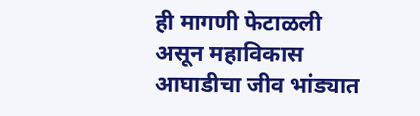ही मागणी फेटाळली असून महाविकास आघाडीचा जीव भांड्यात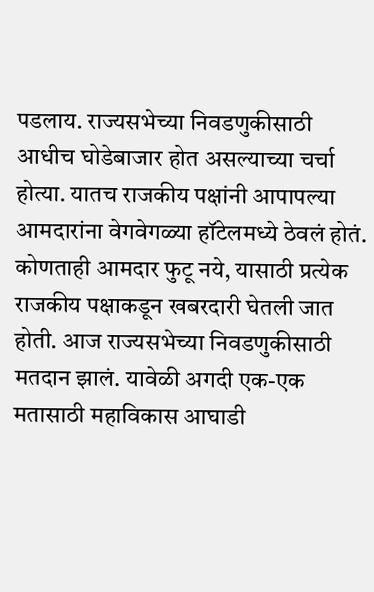पडलाय. राज्यसभेच्या निवडणुकीसाठी आधीच घोडेबाजार होत असल्याच्या चर्चा होत्या. यातच राजकीय पक्षांनी आपापल्या आमदारांना वेगवेगळ्या हॉटेलमध्ये ठेवलं होतं. कोणताही आमदार फुटू नये, यासाठी प्रत्येक राजकीय पक्षाकडून खबरदारी घेतली जात होती. आज राज्यसभेच्या निवडणुकीसाठी मतदान झालं. यावेळी अगदी एक-एक मतासाठी महाविकास आघाडी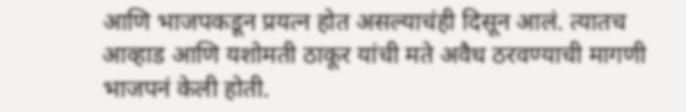आणि भाजपकडून प्रयत्न होत असल्याचंही दिसून आलं. त्यातच आव्हाड आणि यशोमती ठाकूर यांची मते अवैध ठरवण्याची मागणी भाजपनं केली होती.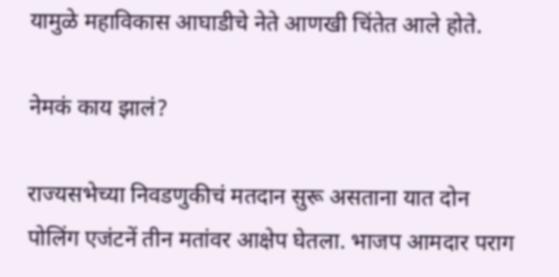यामुळे महाविकास आघाडीचे नेते आणखी चिंतेत आले होते.

नेमकं काय झालं?

राज्यसभेच्या निवडणुकीचं मतदान सुरू असताना यात दोन पोलिंग एजंटनें तीन मतांवर आक्षेप घेतला. भाजप आमदार पराग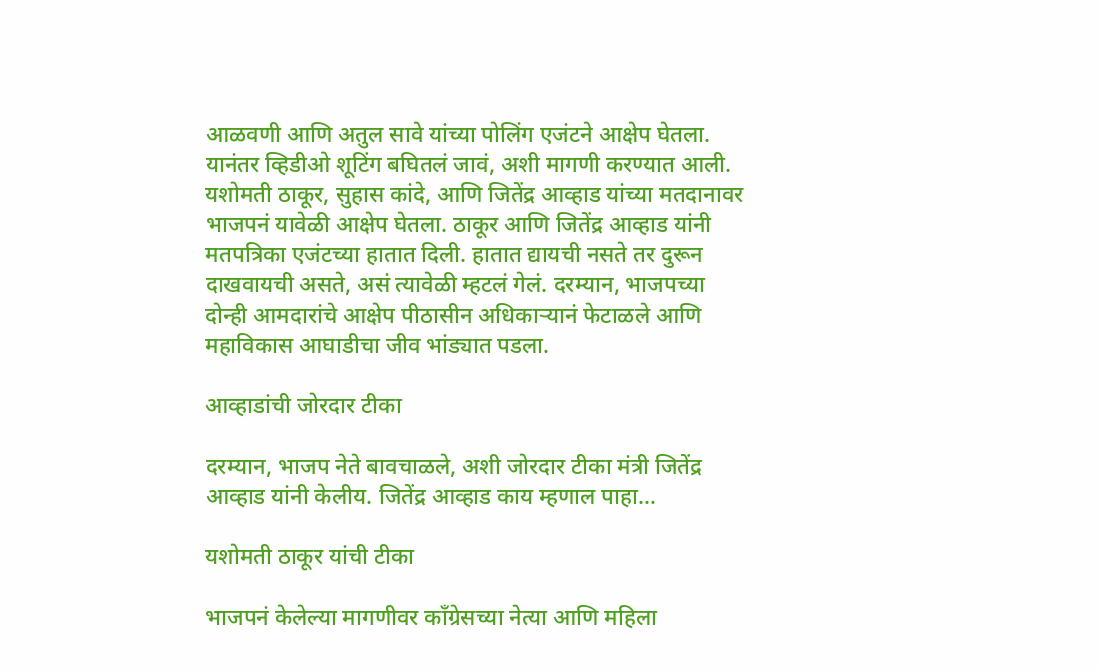आळवणी आणि अतुल सावे यांच्या पोलिंग एजंटने आक्षेप घेतला. यानंतर व्हिडीओ शूटिंग बघितलं जावं, अशी मागणी करण्यात आली. यशोमती ठाकूर, सुहास कांदे, आणि जितेंद्र आव्हाड यांच्या मतदानावर भाजपनं यावेळी आक्षेप घेतला. ठाकूर आणि जितेंद्र आव्हाड यांनी मतपत्रिका एजंटच्या हातात दिली. हातात द्यायची नसते तर दुरून दाखवायची असते, असं त्यावेळी म्हटलं गेलं. दरम्यान, भाजपच्या दोन्ही आमदारांचे आक्षेप पीठासीन अधिकाऱ्यानं फेटाळले आणि महाविकास आघाडीचा जीव भांड्यात पडला.

आव्हाडांची जोरदार टीका

दरम्यान, भाजप नेते बावचाळले, अशी जोरदार टीका मंत्री जितेंद्र आव्हाड यांनी केलीय. जितेंद्र आव्हाड काय म्हणाल पाहा…

यशोमती ठाकूर यांची टीका

भाजपनं केलेल्या मागणीवर काँग्रेसच्या नेत्या आणि महिला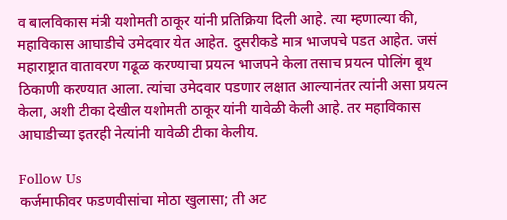व बालविकास मंत्री यशोमती ठाकूर यांनी प्रतिक्रिया दिली आहे. त्या म्हणाल्या की,  महाविकास आघाडीचे उमेदवार येत आहेत. दुसरीकडे मात्र भाजपचे पडत आहेत. जसं महाराष्ट्रात वातावरण गढूळ करण्याचा प्रयत्न भाजपने केला तसाच प्रयत्न पोलिंग बूथ ठिकाणी करण्यात आला. त्यांचा उमेदवार पडणार लक्षात आल्यानंतर त्यांनी असा प्रयत्न केला, अशी टीका देखील यशोमती ठाकूर यांनी यावेळी केली आहे. तर महाविकास आघाडीच्या इतरही नेत्यांनी यावेळी टीका केलीय.

Follow Us
कर्जमाफीवर फडणवीसांचा मोठा खुलासा; ती अट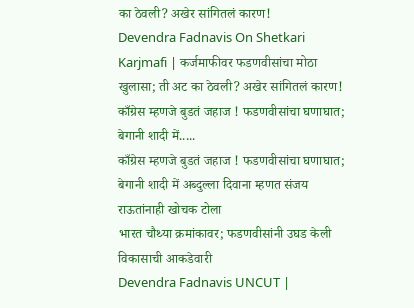का ठेवली? अखेर सांगितलं कारण!
Devendra Fadnavis On Shetkari Karjmafi | कर्जमाफीवर फडणवीसांचा मोठा खुलासा; ती अट का ठेवली? अखेर सांगितलं कारण!
काँग्रेस म्हणजे बुडतं जहाज ! फडणवीसांचा घणाघात; बेगानी शादी में.....
काँग्रेस म्हणजे बुडतं जहाज ! फडणवीसांचा घणाघात; बेगानी शादी में अब्दुल्ला दिवाना म्हणत संजय राऊतांनाही खोचक टोला
भारत चौथ्या क्रमांकावर; फडणवीसांनी उघड केली विकासाची आकडेवारी
Devendra Fadnavis UNCUT |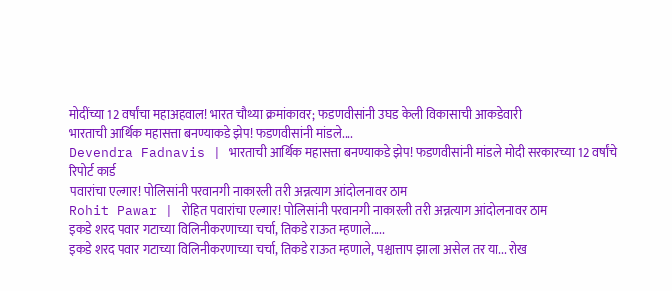मोदींच्या 12 वर्षांचा महाअहवाल! भारत चौथ्या क्रमांकावर; फडणवीसांनी उघड केली विकासाची आकडेवारी
भारताची आर्थिक महासत्ता बनण्याकडे झेप! फडणवीसांनी मांडले....
Devendra Fadnavis | भारताची आर्थिक महासत्ता बनण्याकडे झेप! फडणवीसांनी मांडले मोदी सरकारच्या 12 वर्षांचे रिपोर्ट कार्ड
पवारांचा एल्गार! पोलिसांनी परवानगी नाकारली तरी अन्नत्याग आंदोलनावर ठाम
Rohit Pawar | रोहित पवारांचा एल्गार! पोलिसांनी परवानगी नाकारली तरी अन्नत्याग आंदोलनावर ठाम
इकडे शरद पवार गटाच्या विलिनीकरणाच्या चर्चा, तिकडे राऊत म्हणाले.....
इकडे शरद पवार गटाच्या विलिनीकरणाच्या चर्चा, तिकडे राऊत म्हणाले, पश्चात्ताप झाला असेल तर या... रोख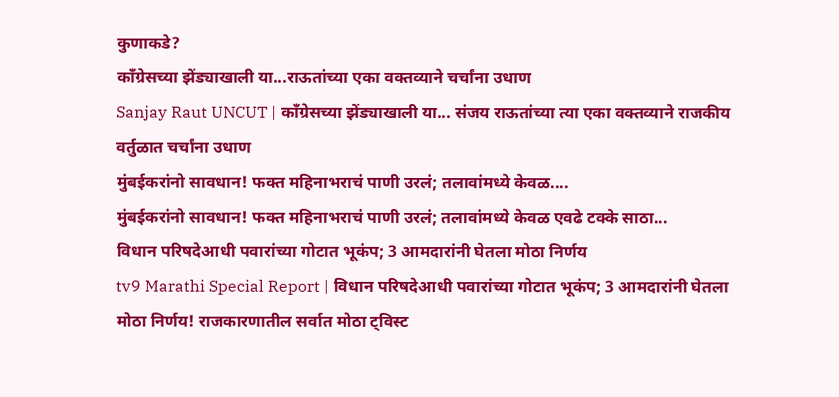कुणाकडे?
काँग्रेसच्या झेंड्याखाली या...राऊतांच्या एका वक्तव्याने चर्चांना उधाण
Sanjay Raut UNCUT | काँग्रेसच्या झेंड्याखाली या... संजय राऊतांच्या त्या एका वक्तव्याने राजकीय वर्तुळात चर्चांना उधाण
मुंबईकरांनो सावधान! फक्त महिनाभराचं पाणी उरलं; तलावांमध्ये केवळ....
मुंबईकरांनो सावधान! फक्त महिनाभराचं पाणी उरलं; तलावांमध्ये केवळ एवढे टक्के साठा...
विधान परिषदेआधी पवारांच्या गोटात भूकंप; 3 आमदारांनी घेतला मोठा निर्णय
tv9 Marathi Special Report | विधान परिषदेआधी पवारांच्या गोटात भूकंप; 3 आमदारांनी घेतला मोठा निर्णय! राजकारणातील सर्वात मोठा ट्विस्ट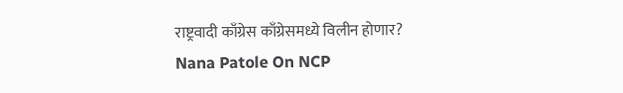राष्ट्रवादी काँग्रेस काँग्रेसमध्ये विलीन होणार?
Nana Patole On NCP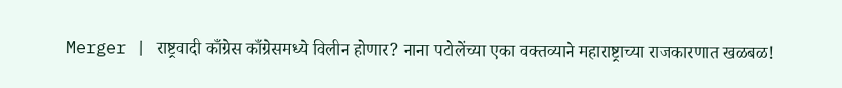Merger | राष्ट्रवादी काँग्रेस काँग्रेसमध्ये विलीन होणार? नाना पटोलेंच्या एका वक्तव्याने महाराष्ट्राच्या राजकारणात खळबळ!